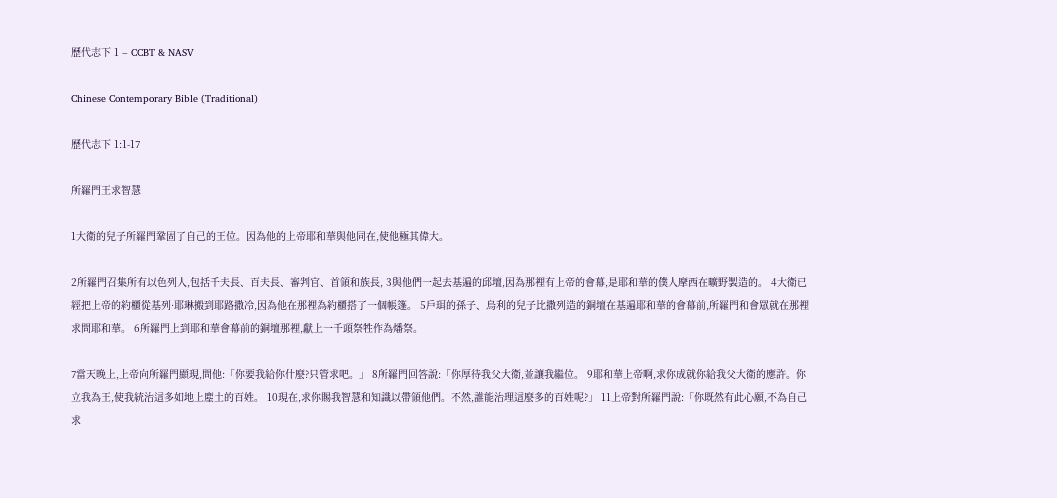歷代志下 1 – CCBT & NASV

Chinese Contemporary Bible (Traditional)

歷代志下 1:1-17

所羅門王求智慧

1大衛的兒子所羅門鞏固了自己的王位。因為他的上帝耶和華與他同在,使他極其偉大。

2所羅門召集所有以色列人,包括千夫長、百夫長、審判官、首領和族長, 3與他們一起去基遍的邱壇,因為那裡有上帝的會幕,是耶和華的僕人摩西在曠野製造的。 4大衛已經把上帝的約櫃從基列·耶琳搬到耶路撒冷,因為他在那裡為約櫃搭了一個帳篷。 5戶珥的孫子、烏利的兒子比撒列造的銅壇在基遍耶和華的會幕前,所羅門和會眾就在那裡求問耶和華。 6所羅門上到耶和華會幕前的銅壇那裡,獻上一千頭祭牲作為燔祭。

7當天晚上,上帝向所羅門顯現,問他:「你要我給你什麼?只管求吧。」 8所羅門回答說:「你厚待我父大衛,並讓我繼位。 9耶和華上帝啊,求你成就你給我父大衛的應許。你立我為王,使我統治這多如地上塵土的百姓。 10現在,求你賜我智慧和知識以帶領他們。不然,誰能治理這麼多的百姓呢?」 11上帝對所羅門說:「你既然有此心願,不為自己求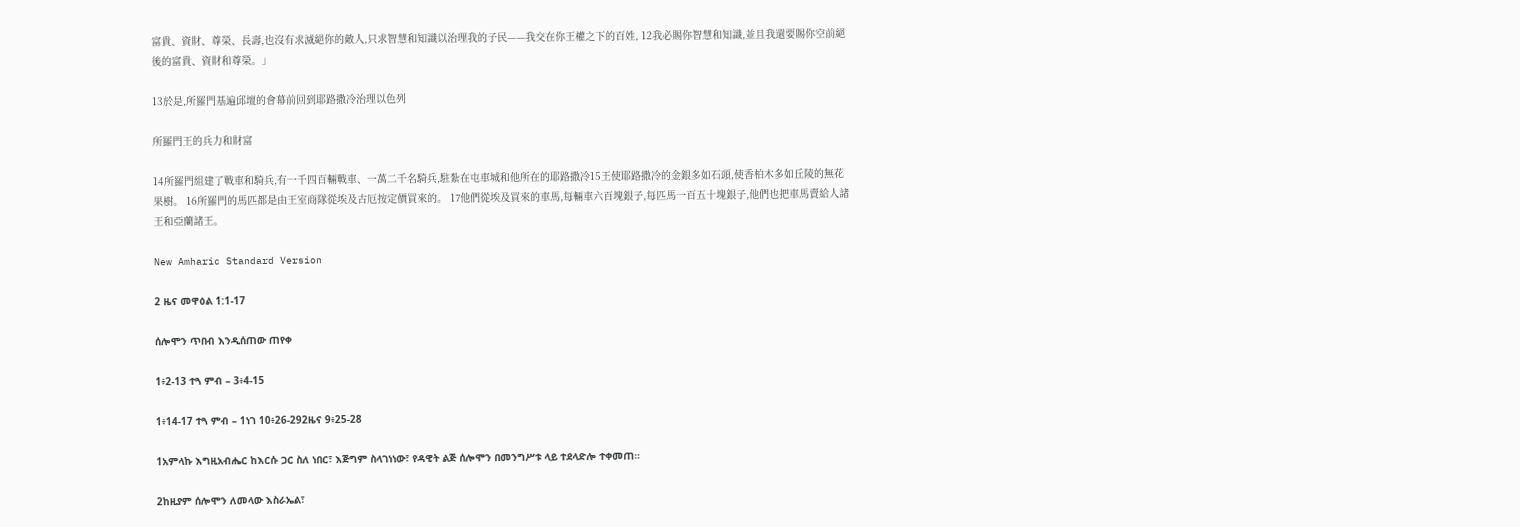富貴、資財、尊榮、長壽,也沒有求滅絕你的敵人,只求智慧和知識以治理我的子民——我交在你王權之下的百姓, 12我必賜你智慧和知識,並且我還要賜你空前絕後的富貴、資財和尊榮。」

13於是,所羅門基遍邱壇的會幕前回到耶路撒冷治理以色列

所羅門王的兵力和財富

14所羅門組建了戰車和騎兵,有一千四百輛戰車、一萬二千名騎兵,駐紮在屯車城和他所在的耶路撒冷15王使耶路撒冷的金銀多如石頭,使香柏木多如丘陵的無花果樹。 16所羅門的馬匹都是由王室商隊從埃及古厄按定價買來的。 17他們從埃及買來的車馬,每輛車六百塊銀子,每匹馬一百五十塊銀子,他們也把車馬賣給人諸王和亞蘭諸王。

New Amharic Standard Version

2 ዜና መዋዕል 1:1-17

ሰሎሞን ጥበብ እንዲሰጠው ጠየቀ

1፥2-13 ተጓ ምብ – 3፥4-15

1፥14-17 ተጓ ምብ – 1ነገ 10፥26-292ዜና 9፥25-28

1አምላኩ እግዚአብሔር ከእርሱ ጋር ስለ ነበር፣ እጅግም ስላገነነው፣ የዳዊት ልጅ ሰሎሞን በመንግሥቱ ላይ ተደላድሎ ተቀመጠ።

2ከዚያም ሰሎሞን ለመላው እስራኤል፣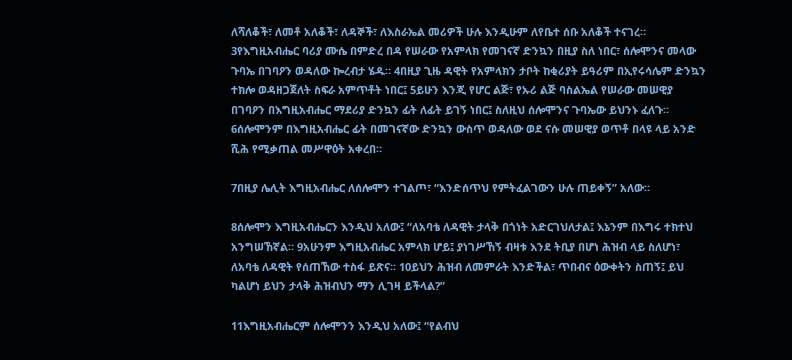ለሻለቆች፣ ለመቶ አለቆች፣ ለዳኞች፣ ለእስራኤል መሪዎች ሁሉ እንዲሁም ለየቤተ ሰቡ አለቆች ተናገረ። 3የእግዚአብሔር ባሪያ ሙሴ በምድረ በዳ የሠራው የአምላክ የመገናኛ ድንኳን በዚያ ስለ ነበር፣ ሰሎሞንና መላው ጉባኤ በገባዖን ወዳለው ኰረብታ ሄዱ። 4በዚያ ጊዜ ዳዊት የአምላክን ታቦት ከቂሪያት ይዓሪም በኢየሩሳሌም ድንኳን ተክሎ ወዳዘጋጀለት ስፍራ አምጥቶት ነበር፤ 5ይሁን እንጂ የሆር ልጅ፣ የኡሪ ልጅ ባስልኤል የሠራው መሠዊያ በገባዖን በእግዚአብሔር ማደሪያ ድንኳን ፊት ለፊት ይገኝ ነበር፤ ስለዚህ ሰሎሞንና ጉባኤው ይህንኑ ፈለጉ። 6ሰሎሞንም በእግዚአብሔር ፊት በመገናኛው ድንኳን ውስጥ ወዳለው ወደ ናሱ መሠዊያ ወጥቶ በላዩ ላይ አንድ ሺሕ የሚቃጠል መሥዋዕት አቀረበ።

7በዚያ ሌሊት እግዚአብሔር ለሰሎሞን ተገልጦ፣ “እንድሰጥህ የምትፈልገውን ሁሉ ጠይቀኝ” አለው።

8ሰሎሞን እግዚአብሔርን እንዲህ አለው፤ “ለአባቴ ለዳዊት ታላቅ በጎነት አድርገህለታል፤ እኔንም በእግሩ ተክተህ አንግሠኸኛል። 9አሁንም እግዚአብሔር አምላክ ሆይ፤ ያነገሥኸኝ ብዛቱ እንደ ትቢያ በሆነ ሕዝብ ላይ ስለሆነ፣ ለአባቴ ለዳዊት የሰጠኸው ተስፋ ይጽና። 10ይህን ሕዝብ ለመምራት እንድችል፣ ጥበብና ዕውቀትን ስጠኝ፤ ይህ ካልሆነ ይህን ታላቅ ሕዝብህን ማን ሊገዛ ይችላል?”

11እግዚአብሔርም ሰሎሞንን እንዲህ አለው፤ “የልብህ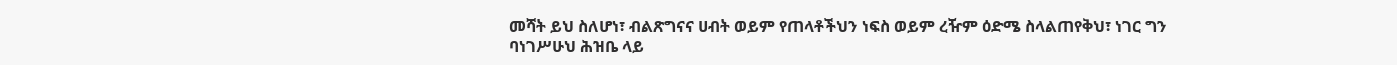መሻት ይህ ስለሆነ፣ ብልጽግናና ሀብት ወይም የጠላቶችህን ነፍስ ወይም ረዥም ዕድሜ ስላልጠየቅህ፣ ነገር ግን ባነገሥሁህ ሕዝቤ ላይ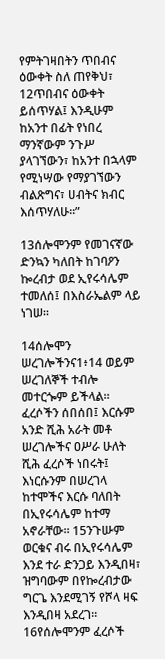የምትገዛበትን ጥበብና ዕውቀት ስለ ጠየቅህ፣ 12ጥበብና ዕውቀት ይሰጥሃል፤ እንዲሁም ከአንተ በፊት የነበረ ማንኛውም ንጉሥ ያላገኘውን፣ ከአንተ በኋላም የሚነሣው የማያገኘውን ብልጽግና፣ ሀብትና ክብር እሰጥሃለሁ።”

13ሰሎሞንም የመገናኛው ድንኳን ካለበት ከገባዖን ኰረብታ ወደ ኢየሩሳሌም ተመለሰ፤ በእስራኤልም ላይ ነገሠ።

14ሰሎሞን ሠረገሎችንና1፥14 ወይም ሠረገለኞች ተብሎ መተርጐም ይችላል። ፈረሶችን ሰበሰበ፤ እርሱም አንድ ሺሕ አራት መቶ ሠረገሎችና ዐሥራ ሁለት ሺሕ ፈረሶች ነበሩት፤ እነርሱንም በሠረገላ ከተሞችና እርሱ ባለበት በኢየሩሳሌም ከተማ አኖራቸው። 15ንጉሡም ወርቁና ብሩ በኢየሩሳሌም እንደ ተራ ድንጋይ እንዲበዛ፣ ዝግባውም በየኰረብታው ግርጌ እንደሚገኝ የሾላ ዛፍ እንዲበዛ አደረገ። 16የሰሎሞንም ፈረሶች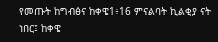የመጡት ከግብፅና ከቀዌ1፥16 ምናልባት ኪልቂያ ናት ነበር፤ ከቀዌ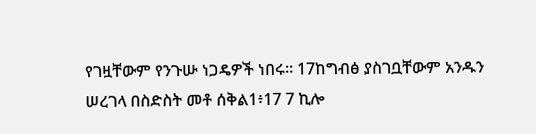የገዟቸውም የንጉሡ ነጋዴዎች ነበሩ። 17ከግብፅ ያስገቧቸውም አንዱን ሠረገላ በስድስት መቶ ሰቅል1፥17 7 ኪሎ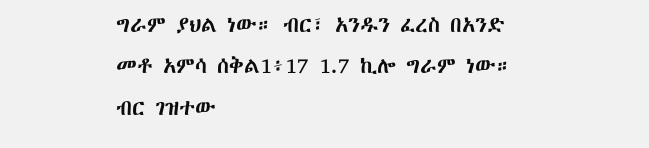ግራም ያህል ነው። ብር፣ አንዱን ፈረስ በአንድ መቶ አምሳ ሰቅል1፥17 1.7 ኪሎ ግራም ነው። ብር ገዝተው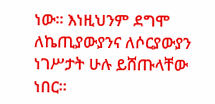ነው። እነዚህንም ደግሞ ለኬጢያውያንና ለሶርያውያን ነገሥታት ሁሉ ይሸጡላቸው ነበር።